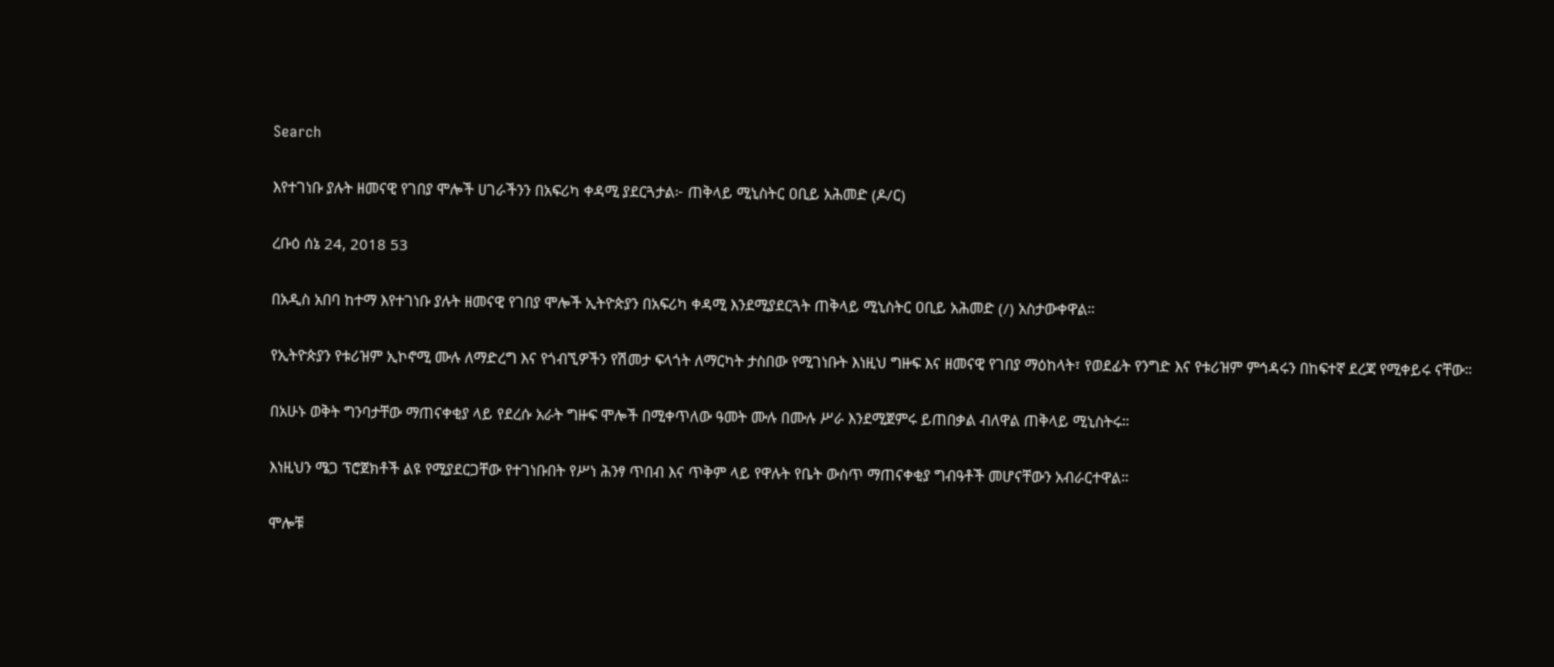Search

እየተገነቡ ያሉት ዘመናዊ የገበያ ሞሎች ሀገራችንን በአፍሪካ ቀዳሚ ያደርጓታል፦ ጠቅላይ ሚኒስትር ዐቢይ አሕመድ (ዶ/ር)

ረቡዕ ሰኔ 24, 2018 53

በአዲስ አበባ ከተማ እየተገነቡ ያሉት ዘመናዊ የገበያ ሞሎች ኢትዮጵያን በአፍሪካ ቀዳሚ እንደሚያደርጓት ጠቅላይ ሚኒስትር ዐቢይ አሕመድ (/) አስታውቀዋል።

የኢትዮጵያን የቱሪዝም ኢኮኖሚ ሙሉ ለማድረግ እና የጎብኚዎችን የሽመታ ፍላጎት ለማርካት ታስበው የሚገነቡት እነዚህ ግዙፍ እና ዘመናዊ የገበያ ማዕከላት፣ የወደፊት የንግድ እና የቱሪዝም ምኅዳሩን በከፍተኛ ደረጃ የሚቀይሩ ናቸው።

በአሁኑ ወቅት ግንባታቸው ማጠናቀቂያ ላይ የደረሱ አራት ግዙፍ ሞሎች በሚቀጥለው ዓመት ሙሉ በሙሉ ሥራ እንደሚጀምሩ ይጠበቃል ብለዋል ጠቅላይ ሚኒስትሩ።

እነዚህን ሜጋ ፕሮጀክቶች ልዩ የሚያደርጋቸው የተገነቡበት የሥነ ሕንፃ ጥበብ እና ጥቅም ላይ የዋሉት የቤት ውስጥ ማጠናቀቂያ ግብዓቶች መሆናቸውን አብራርተዋል።

ሞሎቹ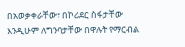በአወቃቀራቸው፣ በኮሪደር ስፋታቸው እንዲሁም ለግንባታቸው በዋሉት የማርብል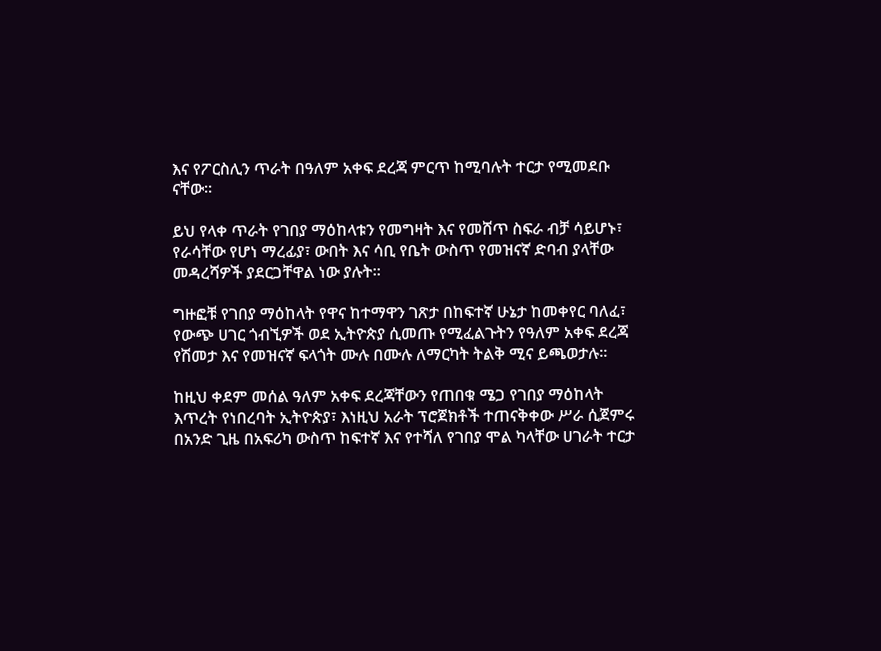እና የፖርስሊን ጥራት በዓለም አቀፍ ደረጃ ምርጥ ከሚባሉት ተርታ የሚመደቡ ናቸው።

ይህ የላቀ ጥራት የገበያ ማዕከላቱን የመግዛት እና የመሸጥ ስፍራ ብቻ ሳይሆኑ፣ የራሳቸው የሆነ ማረፊያ፣ ውበት እና ሳቢ የቤት ውስጥ የመዝናኛ ድባብ ያላቸው መዳረሻዎች ያደርጋቸዋል ነው ያሉት።

ግዙፎቹ የገበያ ማዕከላት የዋና ከተማዋን ገጽታ በከፍተኛ ሁኔታ ከመቀየር ባለፈ፣ የውጭ ሀገር ጎብኚዎች ወደ ኢትዮጵያ ሲመጡ የሚፈልጉትን የዓለም አቀፍ ደረጃ የሽመታ እና የመዝናኛ ፍላጎት ሙሉ በሙሉ ለማርካት ትልቅ ሚና ይጫወታሉ።

ከዚህ ቀደም መሰል ዓለም አቀፍ ደረጃቸውን የጠበቁ ሜጋ የገበያ ማዕከላት እጥረት የነበረባት ኢትዮጵያ፣ እነዚህ አራት ፕሮጀክቶች ተጠናቅቀው ሥራ ሲጀምሩ በአንድ ጊዜ በአፍሪካ ውስጥ ከፍተኛ እና የተሻለ የገበያ ሞል ካላቸው ሀገራት ተርታ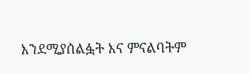እንደሚያሰልፏት እና ምናልባትም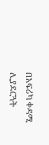በአፍሪካ ቀዳሚ ሊያደርጓት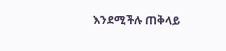እንደሚችሉ ጠቅላይ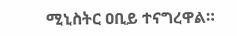ሚኒስትር ዐቢይ ተናግረዋል።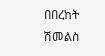በበረከት ሽመልስ